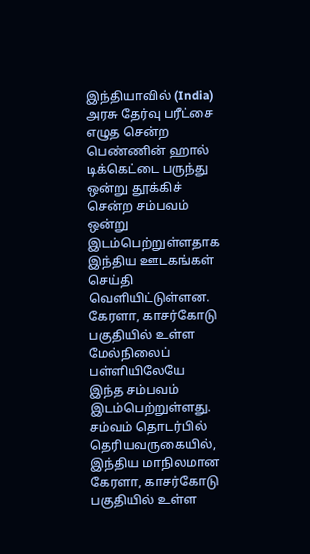இந்தியாவில் (India) அரசு தேர்வு பரீட்சை எழுத சென்ற பெண்ணின் ஹால் டிக்கெட்டை பருந்து ஒன்று தூக்கிச் சென்ற சம்பவம் ஒன்று இடம்பெற்றுள்ளதாக இந்திய ஊடகங்கள் செய்தி வெளியிட்டுள்ளன.
கேரளா, காசர்கோடு பகுதியில் உள்ள மேல்நிலைப் பள்ளியிலேயே இந்த சம்பவம் இடம்பெற்றுள்ளது.
சம்வம் தொடர்பில் தெரியவருகையில், இந்திய மாநிலமான கேரளா, காசர்கோடு பகுதியில் உள்ள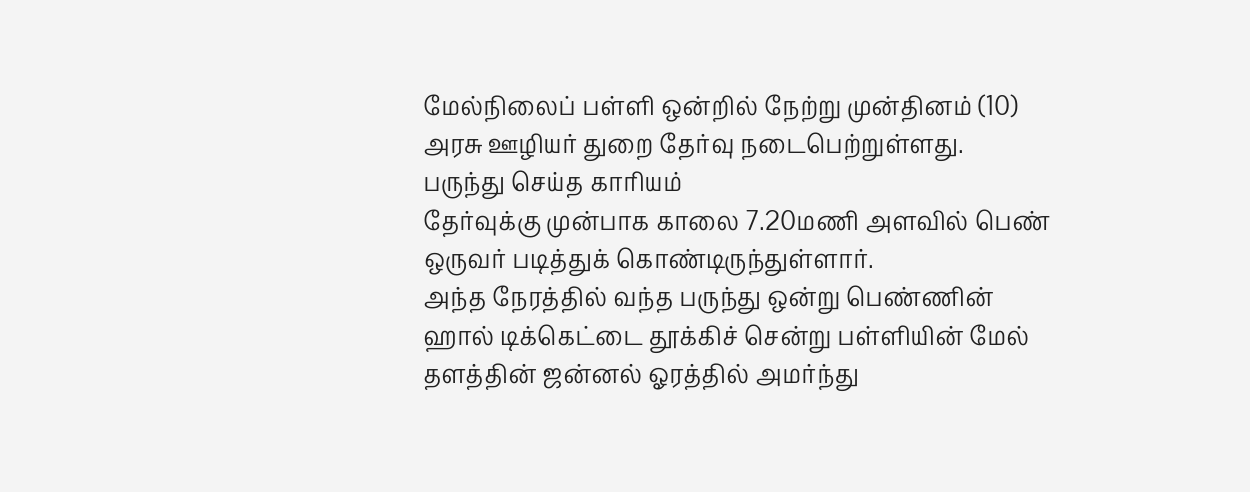மேல்நிலைப் பள்ளி ஒன்றில் நேற்று முன்தினம் (10) அரசு ஊழியர் துறை தேர்வு நடைபெற்றுள்ளது.
பருந்து செய்த காரியம்
தேர்வுக்கு முன்பாக காலை 7.20மணி அளவில் பெண் ஒருவர் படித்துக் கொண்டிருந்துள்ளார்.
அந்த நேரத்தில் வந்த பருந்து ஒன்று பெண்ணின் ஹால் டிக்கெட்டை தூக்கிச் சென்று பள்ளியின் மேல் தளத்தின் ஜன்னல் ஓரத்தில் அமர்ந்து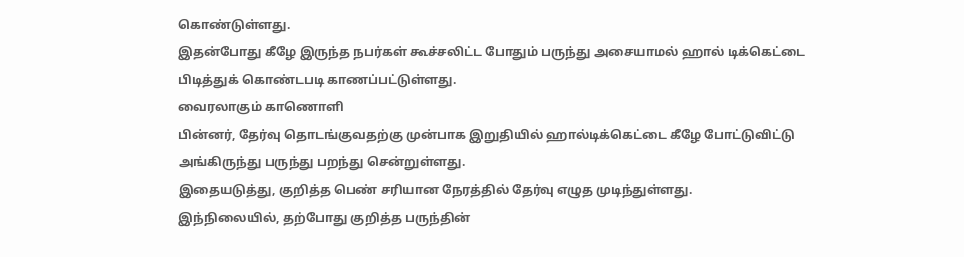கொண்டுள்ளது.
இதன்போது கீழே இருந்த நபர்கள் கூச்சலிட்ட போதும் பருந்து அசையாமல் ஹால் டிக்கெட்டை பிடித்துக் கொண்டபடி காணப்பட்டுள்ளது.
வைரலாகும் காணொளி
பின்னர், தேர்வு தொடங்குவதற்கு முன்பாக இறுதியில் ஹால்டிக்கெட்டை கீழே போட்டுவிட்டு அங்கிருந்து பருந்து பறந்து சென்றுள்ளது.
இதையடுத்து, குறித்த பெண் சரியான நேரத்தில் தேர்வு எழுத முடிந்துள்ளது.
இந்நிலையில், தற்போது குறித்த பருந்தின்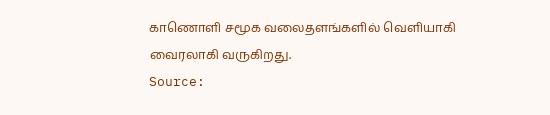காணொளி சமூக வலைதளங்களில் வெளியாகி வைரலாகி வருகிறது.
Source: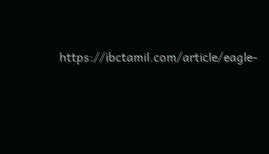https://ibctamil.com/article/eagle-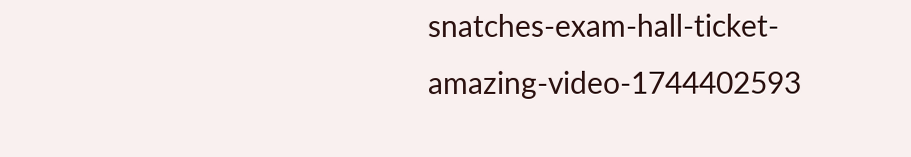snatches-exam-hall-ticket-amazing-video-1744402593